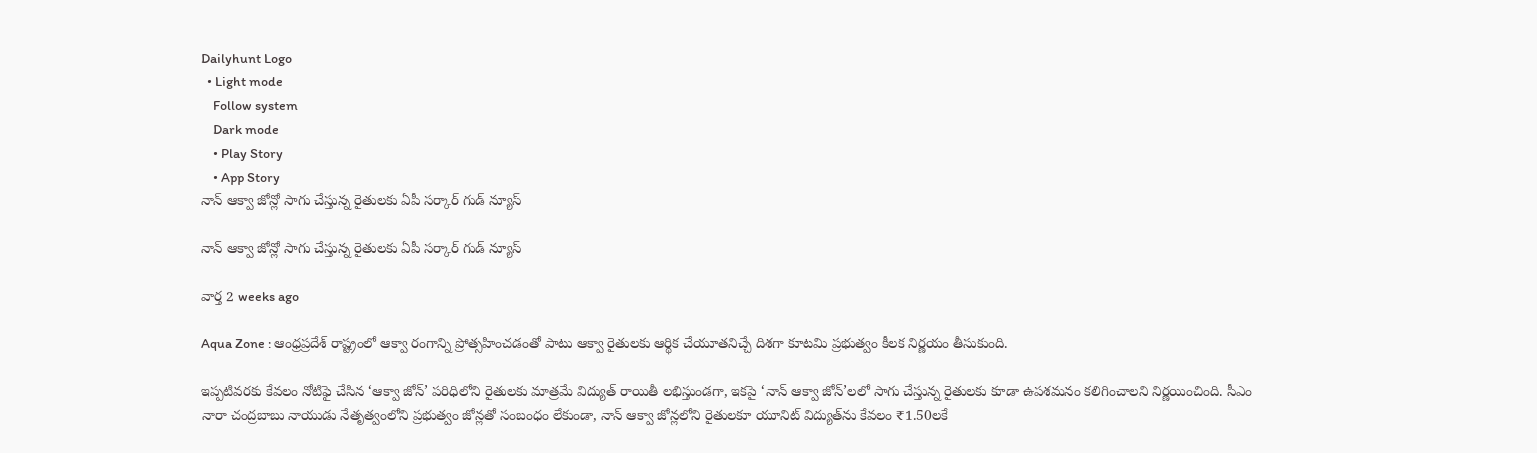Dailyhunt Logo
  • Light mode
    Follow system
    Dark mode
    • Play Story
    • App Story
నాన్ ఆక్వా జోన్లో సాగు చేస్తున్న రైతులకు ఏపీ సర్కార్ గుడ్ న్యూస్

నాన్ ఆక్వా జోన్లో సాగు చేస్తున్న రైతులకు ఏపీ సర్కార్ గుడ్ న్యూస్

వార్త 2 weeks ago

Aqua Zone : ఆంధ్రప్రదేశ్ రాష్ట్రంలో ఆక్వా రంగాన్ని ప్రోత్సహించడంతో పాటు ఆక్వా రైతులకు ఆర్థిక చేయూతనిచ్చే దిశగా కూటమి ప్రభుత్వం కీలక నిర్ణయం తీసుకుంది.

ఇప్పటివరకు కేవలం నోటిఫై చేసిన ‘ఆక్వా జోన్’ పరిధిలోని రైతులకు మాత్రమే విద్యుత్ రాయితీ లభిస్తుండగా, ఇకపై ‘నాన్ ఆక్వా జోన్’లలో సాగు చేస్తున్న రైతులకు కూడా ఉపశమనం కలిగించాలని నిర్ణయించింది. సీఎం నారా చంద్రబాబు నాయుడు నేతృత్వంలోని ప్రభుత్వం జోన్లతో సంబంధం లేకుండా, నాన్ ఆక్వా జోన్లలోని రైతులకూ యూనిట్ విద్యుత్‌ను కేవలం ₹1.50లకే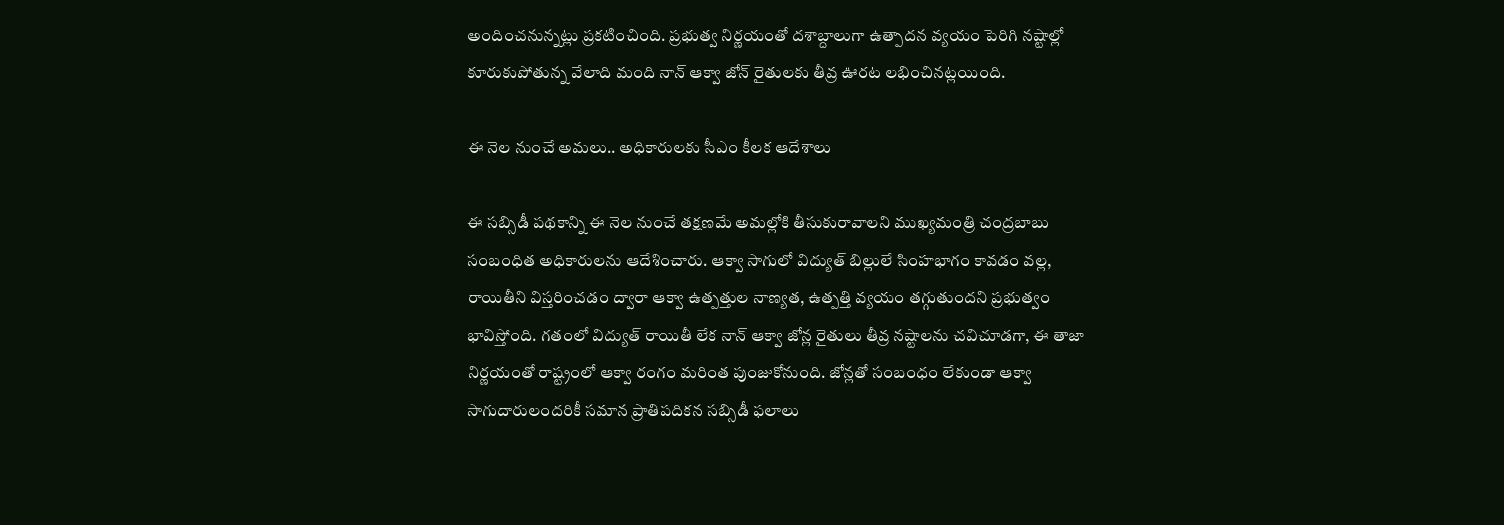అందించనున్నట్లు ప్రకటించింది. ప్రభుత్వ నిర్ణయంతో దశాబ్దాలుగా ఉత్పాదన వ్యయం పెరిగి నష్టాల్లో కూరుకుపోతున్న వేలాది మంది నాన్ ఆక్వా జోన్ రైతులకు తీవ్ర ఊరట లభించినట్లయింది.

ఈ నెల నుంచే అమలు.. అధికారులకు సీఎం కీలక ఆదేశాలు

ఈ సబ్సిడీ పథకాన్ని ఈ నెల నుంచే తక్షణమే అమల్లోకి తీసుకురావాలని ముఖ్యమంత్రి చంద్రబాబు సంబంధిత అధికారులను ఆదేశించారు. ఆక్వా సాగులో విద్యుత్ బిల్లులే సింహభాగం కావడం వల్ల, రాయితీని విస్తరించడం ద్వారా ఆక్వా ఉత్పత్తుల నాణ్యత, ఉత్పత్తి వ్యయం తగ్గుతుందని ప్రభుత్వం భావిస్తోంది. గతంలో విద్యుత్ రాయితీ లేక నాన్ ఆక్వా జోన్ల రైతులు తీవ్ర నష్టాలను చవిచూడగా, ఈ తాజా నిర్ణయంతో రాష్ట్రంలో ఆక్వా రంగం మరింత పుంజుకోనుంది. జోన్లతో సంబంధం లేకుండా ఆక్వా సాగుదారులందరికీ సమాన ప్రాతిపదికన సబ్సిడీ ఫలాలు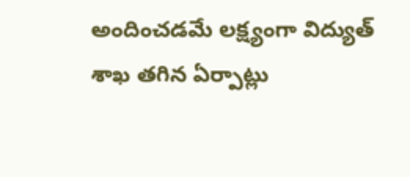అందించడమే లక్ష్యంగా విద్యుత్ శాఖ తగిన ఏర్పాట్లు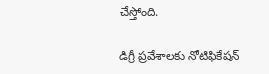చేస్తోంది.

డిగ్రీ ప్రవేశాలకు నోటిఫికేషన్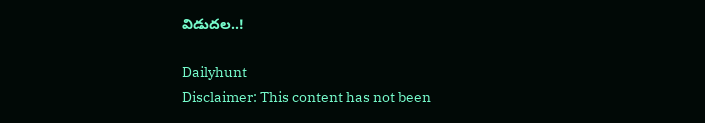విడుదల..!

Dailyhunt
Disclaimer: This content has not been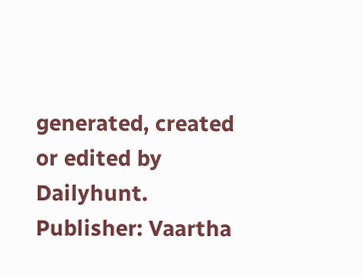generated, created or edited by Dailyhunt. Publisher: Vaartha